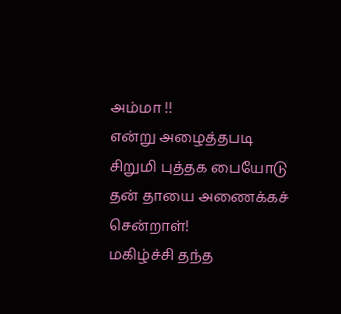அம்மா !!
என்று அழைத்தபடி
சிறுமி புத்தக பையோடு
தன் தாயை அணைக்கச் சென்றாள்!
மகிழ்ச்சி தந்த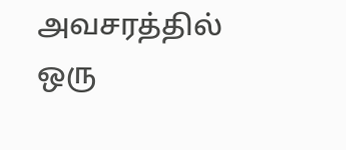அவசரத்தில்
ஒரு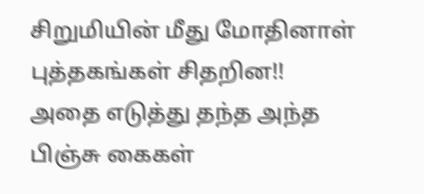சிறுமியின் மீது மோதினாள்
புத்தகங்கள் சிதறின!!
அதை எடுத்து தந்த அந்த பிஞ்சு கைகள்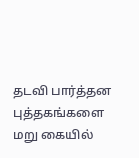தடவி பார்த்தன புத்தகங்களை
மறு கையில்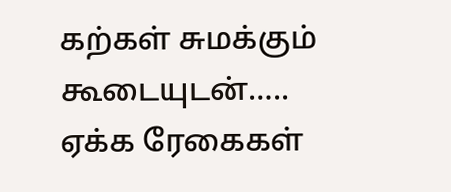கற்கள் சுமக்கும்
கூடையுடன்…..
ஏக்க ரேகைகள்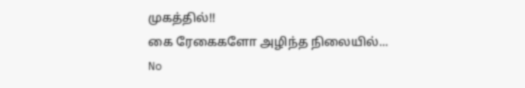முகத்தில்!!
கை ரேகைகளோ அழிந்த நிலையில்...
No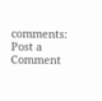comments:
Post a Comment